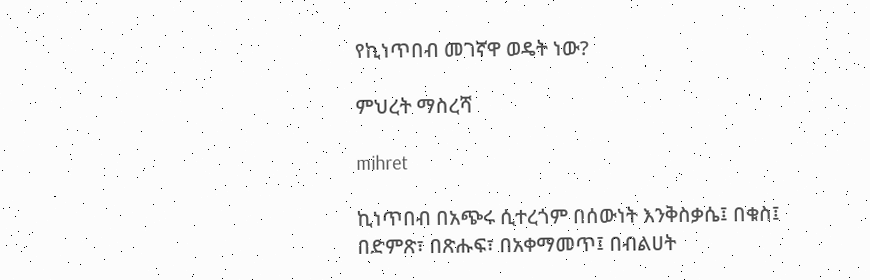የኪነጥበብ መገኛዋ ወዴት ነው?

ምህረት ማስረሻ

mihret

ኪነጥበብ በአጭሩ ሲተረጎም በሰውነት እንቅስቃሴ፤ በቁስ፤ በድምጽ፣ በጽሑፍ፣ በአቀማመጥ፤ በብልሀት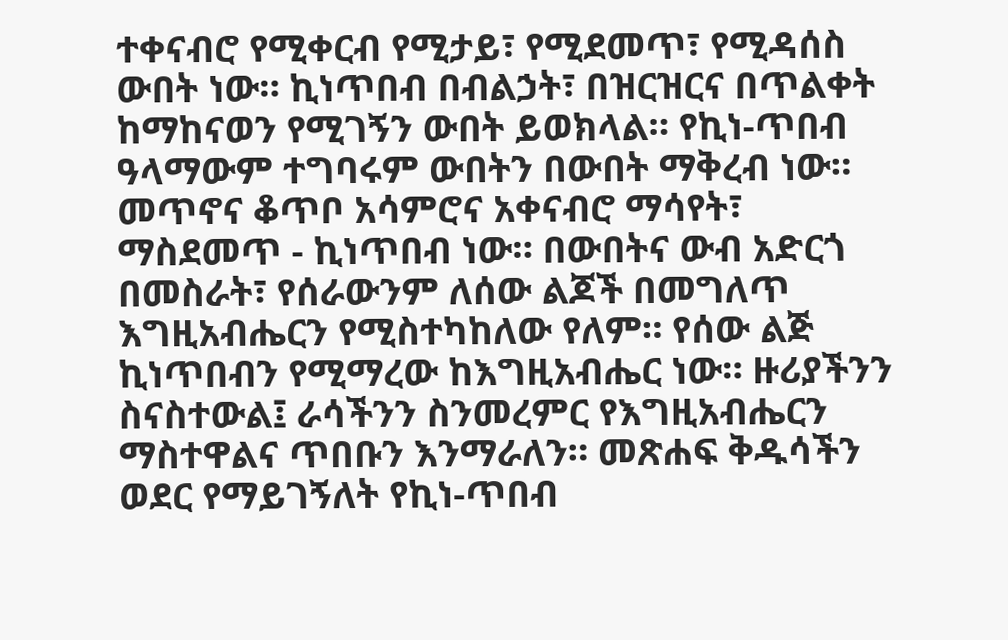ተቀናብሮ የሚቀርብ የሚታይ፣ የሚደመጥ፣ የሚዳሰስ ውበት ነው። ኪነጥበብ በብልኃት፣ በዝርዝርና በጥልቀት ከማከናወን የሚገኝን ውበት ይወክላል። የኪነ-ጥበብ ዓላማውም ተግባሩም ውበትን በውበት ማቅረብ ነው። መጥኖና ቆጥቦ አሳምሮና አቀናብሮ ማሳየት፣ ማስደመጥ - ኪነጥበብ ነው። በውበትና ውብ አድርጎ በመስራት፣ የሰራውንም ለሰው ልጆች በመግለጥ እግዚአብሔርን የሚስተካከለው የለም። የሰው ልጅ ኪነጥበብን የሚማረው ከእግዚአብሔር ነው። ዙሪያችንን ስናስተውል፤ ራሳችንን ስንመረምር የእግዚአብሔርን ማስተዋልና ጥበቡን እንማራለን። መጽሐፍ ቅዱሳችን ወደር የማይገኝለት የኪነ-ጥበብ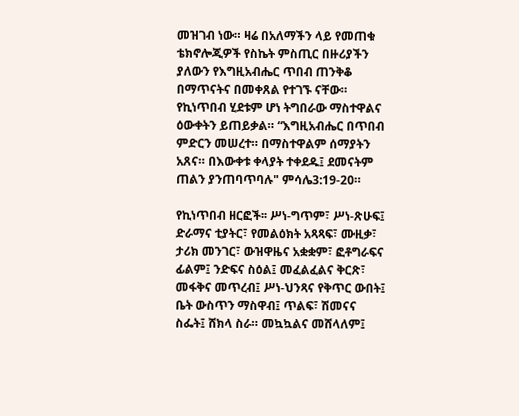መዝገብ ነው። ዛሬ በአለማችን ላይ የመጠቁ ቴክኖሎጂዎች የስኬት ምስጢር በዙሪያችን ያለውን የእግዚአብሔር ጥበብ ጠንቅቆ በማጥናትና በመቀጸል የተገኙ ናቸው። የኪነጥበብ ሂደቱም ሆነ ትግበራው ማስተዋልና ዕውቀትን ይጠይቃል። “እግዚአብሔር በጥበብ ምድርን መሠረተ። በማስተዋልም ሰማያትን አጸና። በእውቀቱ ቀላያት ተቀደዱ፤ ደመናትም ጠልን ያንጠባጥባሉ" ምሳሌ3:19-20።

የኪነጥበብ ዘርፎች፡፡ ሥነ-ግጥም፣ ሥነ-ጽሁፍ፤ ድራማና ቲያትር፣ የመልዕክት አጻጻፍ፣ ሙዚቃ፣ ታሪክ መንገር፣ ውዝዋዜና አቋቋም፣ ፎቶግራፍና ፊልም፤ ንድፍና ስዕል፤ መፈልፈልና ቅርጽ፣ መፋቅና መጥረብ፤ ሥነ-ህንጻና የቅጥር ውበት፤ ቤት ውስጥን ማስዋብ፤ ጥልፍ፣ ሽመናና ስፌት፤ ሸክላ ስራ። መኳኳልና መሸላለም፤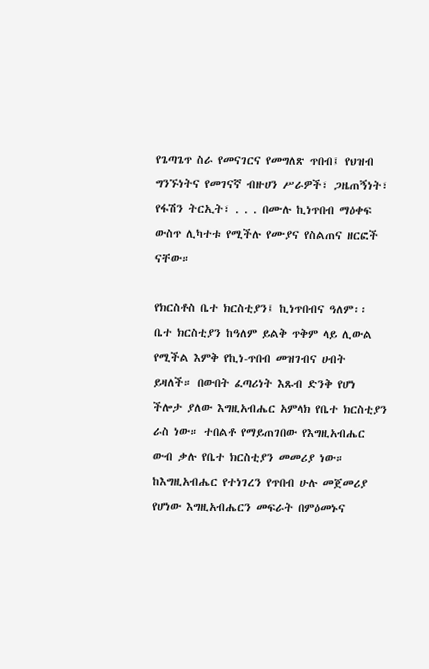የጌጣጌጥ ስራ የመናገርና የመግለጽ ጥበብ፤ የህዝብ ግንኙነትና የመገናኛ ብዙሀን ሥራዎች፣ ጋዜጠኝነት፣ የፋሽን ትርኢት፣ . . . በሙሉ ኪነጥበብ ማዕቀፍ ውስጥ ሊካተቱ የሚችሉ የሙያና የስልጠና ዘርፎች ናቸው።

የክርስቶስ ቤተ ክርስቲያን፤ ኪነጥበብና ዓለም፡፡ ቤተ ክርስቲያን ከዓለም ይልቅ ጥቅም ላይ ሊውል የሚችል እምቅ የኪነ-ጥበብ መዝገብና ሀብት ይዛለች። በውበት ፈጣሪነት እጹብ ድንቅ የሆነ ችሎታ ያለው እግዚአብሔር አምላክ የቤተ ክርስቲያን ራስ ነው። ተበልቶ የማይጠገበው የእግዚአብሔር ውብ ቃሉ የቤተ ክርስቲያን መመሪያ ነው። ከእግዚአብሔር የተነገረን የጥበብ ሁሉ መጀመሪያ የሆነው እግዚአብሔርን መፍራት በምዕመኑና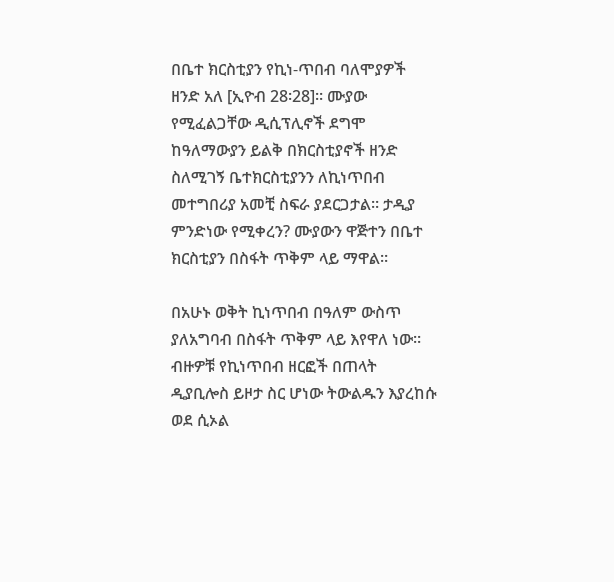በቤተ ክርስቲያን የኪነ-ጥበብ ባለሞያዎች ዘንድ አለ [ኢዮብ 28፡28]። ሙያው የሚፈልጋቸው ዲሲፕሊኖች ደግሞ ከዓለማውያን ይልቅ በክርስቲያኖች ዘንድ ስለሚገኝ ቤተክርስቲያንን ለኪነጥበብ መተግበሪያ አመቺ ስፍራ ያደርጋታል። ታዲያ ምንድነው የሚቀረን? ሙያውን ዋጅተን በቤተ ክርስቲያን በስፋት ጥቅም ላይ ማዋል።

በአሁኑ ወቅት ኪነጥበብ በዓለም ውስጥ ያለአግባብ በስፋት ጥቅም ላይ እየዋለ ነው። ብዙዎቹ የኪነጥበብ ዘርፎች በጠላት ዲያቢሎስ ይዞታ ስር ሆነው ትውልዱን እያረከሱ ወደ ሲኦል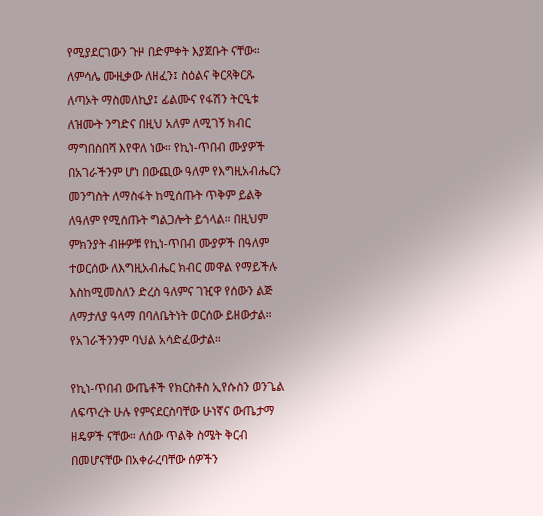የሚያደርገውን ጉዞ በድምቀት እያጀቡት ናቸው። ለምሳሌ ሙዚቃው ለዘፈን፤ ስዕልና ቅርጻቅርጹ ለጣኦት ማስመለኪያ፤ ፊልሙና የፋሽን ትርዒቱ ለዝሙት ንግድና በዚህ አለም ለሚገኝ ክብር ማግበስበሻ እየዋለ ነው። የኪነ-ጥበብ ሙያዎች በአገራችንም ሆነ በውጪው ዓለም የእግዚአብሔርን መንግስት ለማስፋት ከሚሰጡት ጥቅም ይልቅ ለዓለም የሚሰጡት ግልጋሎት ይጎላል። በዚህም ምክንያት ብዙዎቹ የኪነ-ጥበብ ሙያዎች በዓለም ተወርሰው ለእግዚአብሔር ክብር መዋል የማይችሉ እስከሚመስለን ድረስ ዓለምና ገዢዋ የሰውን ልጅ ለማታለያ ዓላማ በባለቤትነት ወርሰው ይዘውታል። የአገራችንንም ባህል አሳድፈውታል።

የኪነ-ጥበብ ውጤቶች የክርስቶስ ኢየሱስን ወንጌል ለፍጥረት ሁሉ የምናደርስባቸው ሁነኛና ውጤታማ ዘዴዎች ናቸው። ለሰው ጥልቅ ስሜት ቅርብ በመሆናቸው በአቀራረባቸው ሰዎችን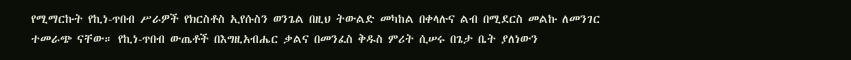የሚማርኩት የኪነ-ጥበብ ሥራዎች የክርስቶስ ኢየሱስን ወንጌል በዚህ ትውልድ መካከል በቀላሉና ልብ በሚደርስ መልኩ ለመንገር ተመራጭ ናቸው። የኪነ-ጥበብ ውጤቶች በእግዚአብሔር ቃልና በመንፈስ ቅዱስ ምሪት ሲሠሩ በጌታ ቤት ያለነውን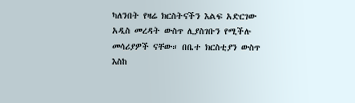ካለንበት የዛሬ ክርስትናችን እልፍ አድርገው አዲስ መረዳት ውስጥ ሊያስገቡን የሚችሉ መሳሪያዎች ናቸው። በቤተ ክርስቲያን ውስጥ እስከ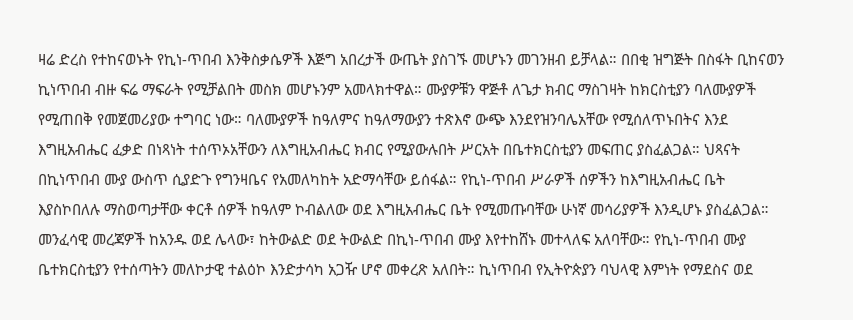ዛሬ ድረስ የተከናወኑት የኪነ-ጥበብ እንቅስቃሴዎች እጅግ አበረታች ውጤት ያስገኙ መሆኑን መገንዘብ ይቻላል። በበቂ ዝግጅት በስፋት ቢከናወን ኪነጥበብ ብዙ ፍሬ ማፍራት የሚቻልበት መስክ መሆኑንም አመላክተዋል። ሙያዎቹን ዋጅቶ ለጌታ ክብር ማስገዛት ከክርስቲያን ባለሙያዎች የሚጠበቅ የመጀመሪያው ተግባር ነው። ባለሙያዎች ከዓለምና ከዓለማውያን ተጽእኖ ውጭ እንደየዝንባሌአቸው የሚሰለጥኑበትና እንደ እግዚአብሔር ፈቃድ በነጻነት ተሰጥኦአቸውን ለእግዚአብሔር ክብር የሚያውሉበት ሥርአት በቤተክርስቲያን መፍጠር ያስፈልጋል። ህጻናት በኪነጥበብ ሙያ ውስጥ ሲያድጉ የግንዛቤና የአመለካከት አድማሳቸው ይሰፋል። የኪነ-ጥበብ ሥራዎች ሰዎችን ከእግዚአብሔር ቤት እያስኮበለሉ ማስወጣታቸው ቀርቶ ሰዎች ከዓለም ኮብልለው ወደ እግዚአብሔር ቤት የሚመጡባቸው ሁነኛ መሳሪያዎች እንዲሆኑ ያስፈልጋል። መንፈሳዊ መረጃዎች ከአንዱ ወደ ሌላው፣ ከትውልድ ወደ ትውልድ በኪነ-ጥበብ ሙያ እየተከሸኑ መተላለፍ አለባቸው። የኪነ-ጥበብ ሙያ ቤተክርስቲያን የተሰጣትን መለኮታዊ ተልዕኮ እንድታሳካ አጋዥ ሆኖ መቀረጽ አለበት። ኪነጥበብ የኢትዮጵያን ባህላዊ እምነት የማደስና ወደ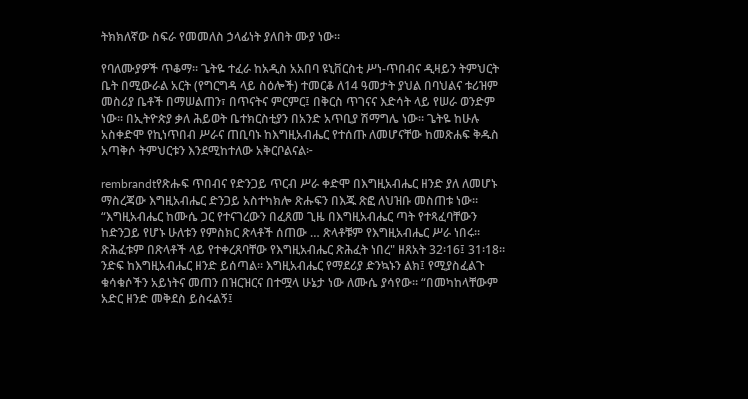ትክክለኛው ስፍራ የመመለስ ኃላፊነት ያለበት ሙያ ነው።

የባለሙያዎች ጥቆማ፡፡ ጌትዬ ተፈራ ከአዲስ አአበባ ዩኒቨርስቲ ሥነ-ጥበብና ዲዛይን ትምህርት ቤት በሚውራል አርት (የግርግዳ ላይ ስዕሎች) ተመርቆ ለ14 ዓመታት ያህል በባህልና ቱሪዝም መስሪያ ቤቶች በማሠልጠን፣ በጥናትና ምርምር፤ በቅርስ ጥገናና እድሳት ላይ የሠራ ወንድም ነው። በኢትዮጵያ ቃለ ሕይወት ቤተክርስቲያን በአንድ አጥቢያ ሽማግሌ ነው። ጌትዬ ከሁሉ አስቀድሞ የኪነጥበብ ሥራና ጠቢባኑ ከእግዚአብሔር የተሰጡ ለመሆናቸው ከመጽሐፍ ቅዱስ አጣቅሶ ትምህርቱን እንደሚከተለው አቅርቦልናል፦

rembrandtየጽሑፍ ጥበብና የድንጋይ ጥርብ ሥራ ቀድሞ በእግዚአብሔር ዘንድ ያለ ለመሆኑ ማስረጃው እግዚአብሔር ድንጋይ አስተካክሎ ጽሑፍን በእጁ ጽፎ ለህዝቡ መስጠቱ ነው። “እግዚአብሔር ከሙሴ ጋር የተናገረውን በፈጸመ ጊዜ በእግዚአብሔር ጣት የተጻፈባቸውን ከድንጋይ የሆኑ ሁለቱን የምስክር ጽላቶች ሰጠው … ጽላቶቹም የእግዚአብሔር ሥራ ነበሩ። ጽሕፈቱም በጽላቶች ላይ የተቀረጸባቸው የእግዚአብሔር ጽሕፈት ነበረ" ዘጸአት 32፡16፤ 31፡18። ንድፍ ከእግዚአብሔር ዘንድ ይሰጣል። እግዚአብሔር የማደሪያ ድንኳኑን ልክ፤ የሚያስፈልጉ ቁሳቁሶችን አይነትና መጠን በዝርዝርና በተሟላ ሁኔታ ነው ለሙሴ ያሳየው። “በመካከላቸውም አድር ዘንድ መቅደስ ይስሩልኝ፤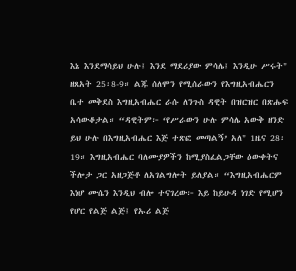እኔ እንደማሳይህ ሁሉ፤ እንደ ማደሪያው ምሳሌ፤ እንዲሁ ሥሩት" ዘጸአት 25፡8-9። ልጁ ሰለሞን የሚሰራውን የእግዚአብሔርን ቤተ መቅደስ እግዚአብሔር ራሱ ለንጉስ ዳዊት በዝርዝር በጽሑፍ አሳውቆታል። “ዳዊትም፦ ‘የሥራውን ሁሉ ምሳሌ አውቅ ዘንድ ይህ ሁሉ በእግዚአብሔር እጅ ተጽፎ መጣልኝ’ አለ" 1ዜና 28፡19። እግዚአብሔር ባለሙያዎችን ከሚያስፈልጋቸው ዕውቀትና ችሎታ ጋር አዘጋጅቶ ለአገልግሎት ይለያል። “እግዚአብሔርም እነሆ ሙሴን እንዲህ ብሎ ተናገረው፦ እይ ከይሁዳ ነገድ የሚሆን የሆር የልጅ ልጅ፤ የኡሪ ልጅ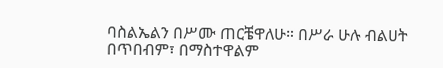ባስልኤልን በሥሙ ጠርቼዋለሁ። በሥራ ሁሉ ብልሀት በጥበብም፣ በማስተዋልም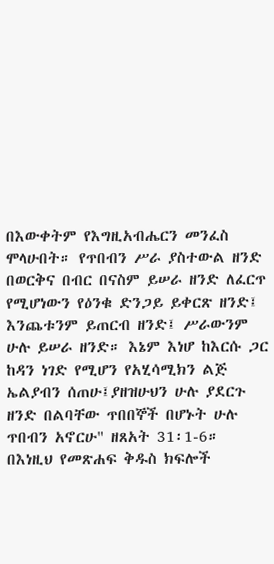በእውቀትም የእግዚአብሔርን መንፈስ ሞላሁበት። የጥበብን ሥራ ያስተውል ዘንድ በወርቅና በብር በናስም ይሠራ ዘንድ ለፈርጥ የሚሆነውን የዕንቁ ድንጋይ ይቀርጽ ዘንድ፤ እንጨቱንም ይጠርብ ዘንድ፤ ሥራውንም ሁሉ ይሠራ ዘንድ። እኔም እነሆ ከእርሱ ጋር ከዳን ነገድ የሚሆን የአሂሳሚክን ልጅ ኤልያብን ሰጠሁ፤ያዘዝሁህን ሁሉ ያደርጉ ዘንድ በልባቸው ጥበበኞች በሆኑት ሁሉ ጥበብን አኖርሁ" ዘጸአት 31፡1-6። በእነዚህ የመጽሐፍ ቅዱስ ክፍሎች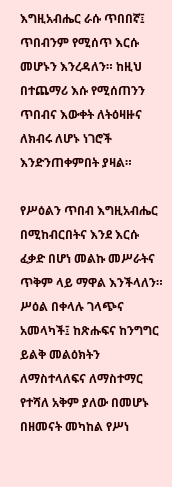እግዚአብሔር ራሱ ጥበበኛ፤ ጥበብንም የሚሰጥ እርሱ መሆኑን እንረዳለን። ከዚህ በተጨማሪ እሱ የሚሰጠንን ጥበብና እውቀት ለትዕዛዙና ለክብሩ ለሆኑ ነገሮች እንድንጠቀምበት ያዛል።

የሥዕልን ጥበብ እግዚአብሔር በሚከብርበትና እንደ እርሱ ፈቃድ በሆነ መልኩ መሥራትና ጥቅም ላይ ማዋል እንችላለን። ሥዕል በቀላሉ ገላጭና አመላካች፤ ከጽሑፍና ከንግግር ይልቅ መልዕክትን ለማስተላለፍና ለማስተማር የተሻለ አቅም ያለው በመሆኑ በዘመናት መካከል የሥነ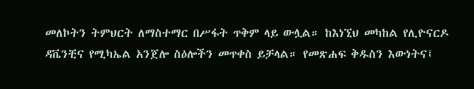መለኮትን ትምህርት ለማስተማር በሥፋት ጥቅም ላይ ውሏል። ከእነኚህ መካከል የሊዮናርዶ ዳቬንቺና የሚካኤል አንጀሎ ስዕሎችን መጥቀስ ይቻላል። የመጽሐፍ ቅዱስን እውነትና፤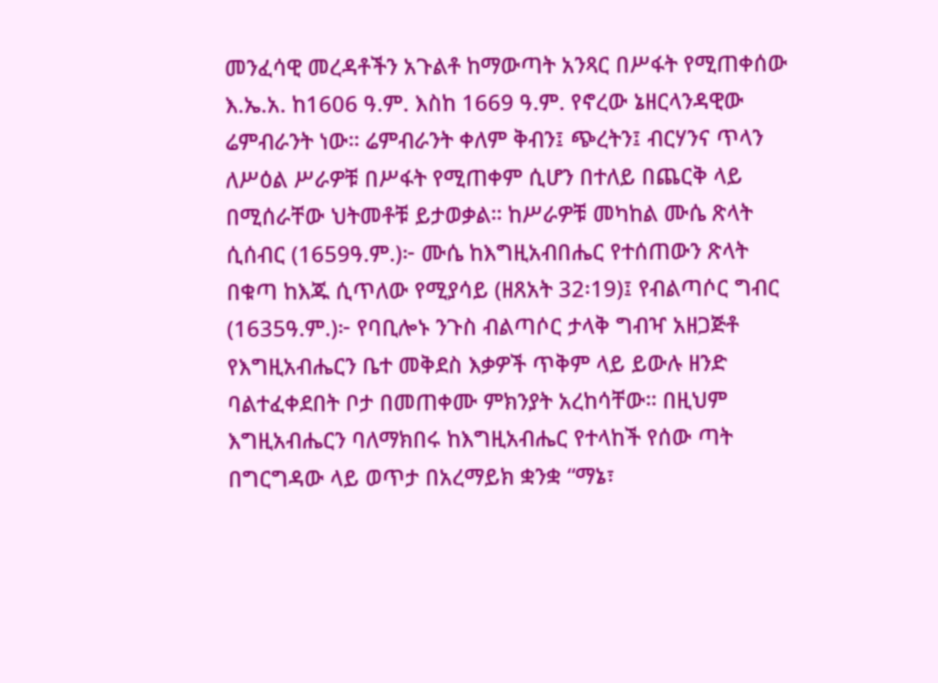መንፈሳዊ መረዳቶችን አጉልቶ ከማውጣት አንጻር በሥፋት የሚጠቀሰው እ.ኤ.አ. ከ1606 ዓ.ም. እስከ 1669 ዓ.ም. የኖረው ኔዘርላንዳዊው ሬምብራንት ነው። ሬምብራንት ቀለም ቅብን፤ ጭረትን፤ ብርሃንና ጥላን ለሥዕል ሥራዎቹ በሥፋት የሚጠቀም ሲሆን በተለይ በጨርቅ ላይ በሚሰራቸው ህትመቶቹ ይታወቃል። ከሥራዎቹ መካከል ሙሴ ጽላት ሲሰብር (1659ዓ.ም.)፦ ሙሴ ከእግዚአብበሔር የተሰጠውን ጽላት በቁጣ ከእጁ ሲጥለው የሚያሳይ (ዘጸአት 32፡19)፤ የብልጣሶር ግብር (1635ዓ.ም.)፦ የባቢሎኑ ንጉስ ብልጣሶር ታላቅ ግብዣ አዘጋጅቶ የእግዚአብሔርን ቤተ መቅደስ እቃዎች ጥቅም ላይ ይውሉ ዘንድ ባልተፈቀደበት ቦታ በመጠቀሙ ምክንያት አረከሳቸው። በዚህም እግዚአብሔርን ባለማክበሩ ከእግዚአብሔር የተላከች የሰው ጣት በግርግዳው ላይ ወጥታ በአረማይክ ቋንቋ “ማኔ፣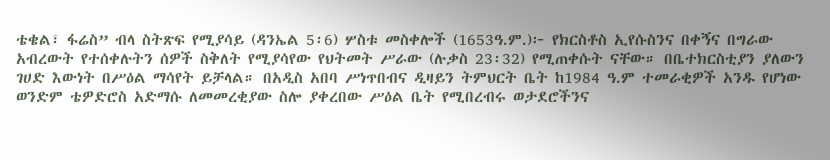ቴቄል፣ ፋሬስ” ብላ ስትጽፍ የሚያሳይ (ዳንኤል 5፡6) ሦስቱ መስቀሎች (1653ዓ.ም.)፦ የክርስቶስ ኢየሱስንና በቀኝና በግራው አብረውት የተሰቀሉትን ሰዎች ስቅለት የሚያሳየው የህትመት ሥራው (ሉቃስ 23፡32) የሚጠቀሱት ናቸው። በቤተክርስቲያን ያለውን ገሀድ እውነት በሥዕል ማሳየት ይቻላል። በአዲስ አበባ ሥነጥበብና ዲዛይን ትምህርት ቤት ከ1984 ዓ.ም ተመራቂዎች አንዱ የሆነው ወንድም ቴዎድሮስ አድማሱ ለመመረቂያው ስሎ ያቀረበው ሥዕል ቤት የሚበረብሩ ወታደሮችንና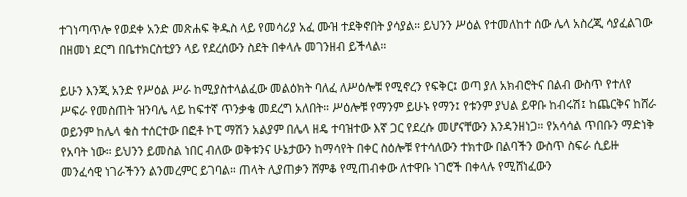ተገነጣጥሎ የወደቀ አንድ መጽሐፍ ቅዱስ ላይ የመሳሪያ አፈ ሙዝ ተደቅኖበት ያሳያል። ይህንን ሥዕል የተመለከተ ሰው ሌላ አስረጂ ሳያፈልገው በዘመነ ደርግ በቤተክርስቲያን ላይ የደረሰውን ስደት በቀላሉ መገንዘብ ይችላል።

ይሁን እንጂ አንድ የሥዕል ሥራ ከሚያስተላልፈው መልዕክት ባለፈ ለሥዕሎቹ የሚኖረን የፍቅር፤ ወጣ ያለ አክብሮትና በልብ ውስጥ የተለየ ሥፍራ የመስጠት ዝንባሌ ላይ ከፍተኛ ጥንቃቄ መደረግ አለበት። ሥዕሎቹ የማንም ይሁኑ የማን፤ የቱንም ያህል ይዋቡ ከብሩሽ፤ ከጨርቅና ከሸራ ወይንም ከሌላ ቁስ ተሰርተው በፎቶ ኮፒ ማሽን አልያም በሌላ ዘዴ ተባዝተው እኛ ጋር የደረሱ መሆናቸውን እንዳንዘነጋ። የአሳሳል ጥበቡን ማድነቅ የአባት ነው። ይህንን ይመስል ነበር ብለው ወቅቱንና ሁኔታውን ከማሳየት በቀር ስዕሎቹ የተሳለውን ተክተው በልባችን ውስጥ ስፍራ ሲይዙ መንፈሳዊ ነገራችንን ልንመረምር ይገባል። ጠላት ሊያጠቃን ሸምቆ የሚጠብቀው ለተዋቡ ነገሮች በቀላሉ የሚሸነፈውን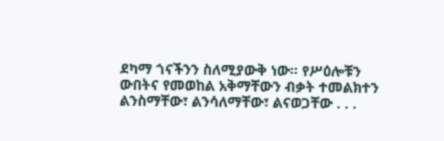ደካማ ጎናችንን ስለሚያውቅ ነው። የሥዕሎቹን ውበትና የመወከል አቅማቸውን ብቃት ተመልክተን ልንስማቸው፣ ልንሳለማቸው፣ ልናወጋቸው . . .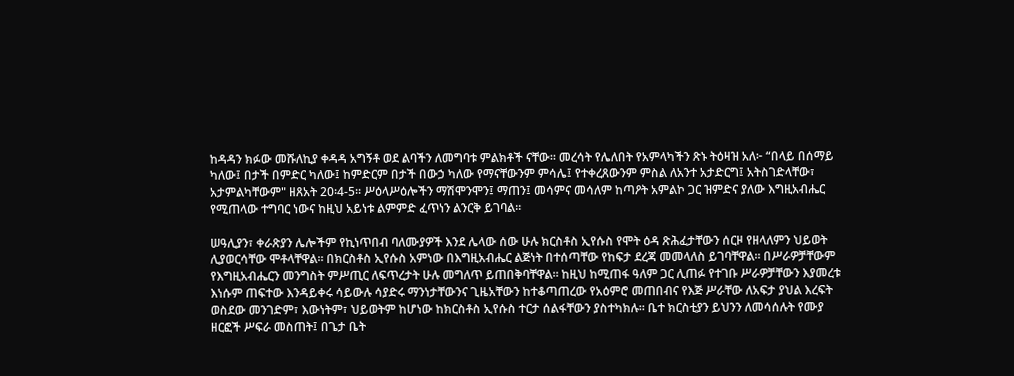ከዳዳን ክፉው መሹለኪያ ቀዳዳ አግኝቶ ወደ ልባችን ለመግባቱ ምልክቶች ናቸው። መረሳት የሌለበት የአምላካችን ጽኑ ትዕዛዝ አለ፦ “በላይ በሰማይ ካለው፤ በታች በምድር ካለው፤ ከምድርም በታች በውኃ ካለው የማናቸውንም ምሳሌ፤ የተቀረጸውንም ምስል ለአንተ አታድርግ፤ አትስገድላቸው፣ አታምልካቸውም" ዘጸአት 20፡4-5። ሥዕላሥዕሎችን ማሽሞንሞን፤ ማጠን፤ መሳምና መሳለም ከጣዖት አምልኮ ጋር ዝምድና ያለው እግዚአብሔር የሚጠላው ተግባር ነውና ከዚህ አይነቱ ልምምድ ፈጥነን ልንርቅ ይገባል።

ሠዓሊያን፣ ቀራጽያን ሌሎችም የኪነጥበብ ባለሙያዎች እንደ ሌላው ሰው ሁሉ ክርስቶስ ኢየሱስ የሞት ዕዳ ጽሕፈታቸውን ሰርዞ የዘላለምን ህይወት ሊያወርሳቸው ሞቶላቸዋል። በክርስቶስ ኢየሱስ አምነው በእግዚአብሔር ልጅነት በተሰጣቸው የከፍታ ደረጃ መመላለስ ይገባቸዋል። በሥራዎቻቸውም የእግዚአብሔርን መንግስት ምሥጢር ለፍጥረታት ሁሉ መግለጥ ይጠበቅባቸዋል። ከዚህ ከሚጠፋ ዓለም ጋር ሊጠፉ የተገቡ ሥራዎቻቸውን እያመረቱ እነሱም ጠፍተው እንዳይቀሩ ሳይውሉ ሳያድሩ ማንነታቸውንና ጊዜአቸውን ከተቆጣጠረው የአዕምሮ መጠበብና የእጅ ሥራቸው ለአፍታ ያህል እረፍት ወስደው መንገድም፣ እውነትም፣ ህይወትም ከሆነው ከክርስቶስ ኢየሱስ ተርታ ሰልፋቸውን ያስተካክሉ። ቤተ ክርስቲያን ይህንን ለመሳሰሉት የሙያ ዘርፎች ሥፍራ መስጠት፤ በጌታ ቤት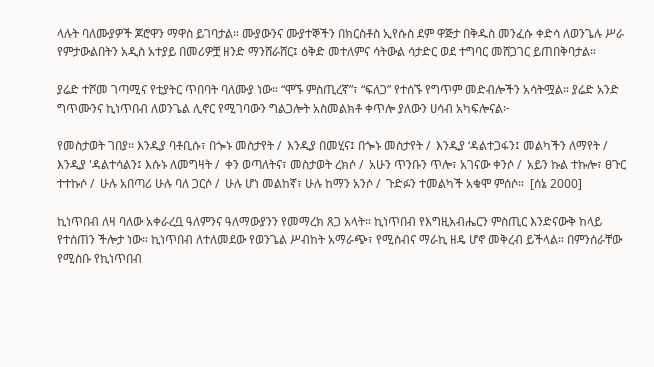ላሉት ባለሙያዎች ጆሮዋን ማዋስ ይገባታል። ሙያውንና ሙያተኞችን በክርስቶስ ኢየሱስ ደም ዋጅታ በቅዱስ መንፈሱ ቀድሳ ለወንጌሉ ሥራ የምታውልበትን አዲስ አተያይ በመሪዎቿ ዘንድ ማንሸራሸር፤ ዕቅድ መተለምና ሳትውል ሳታድር ወደ ተግባር መሸጋገር ይጠበቅባታል።

ያሬድ ተሾመ ገጣሚና የቲያትር ጥበባት ባለሙያ ነው። “ሞኙ ምስጢረኛ”፣ “ፍለጋ” የተሰኙ የግጥም መድብሎችን አሳትሟል። ያሬድ አንድ ግጥሙንና ኪነጥበብ ለወንጌል ሊኖር የሚገባውን ግልጋሎት አስመልክቶ ቀጥሎ ያለውን ሀሳብ አካፍሎናል፦

የመስታወት ገበያ፡፡ እንዲያ ባቶቢሱ፣ በጐኑ መስታየት /  እንዲያ በመሂና፤ በጐኑ መስታየት /  እንዲያ ‘ዳልተጋፋን፤ መልካችን ለማየት /  እንዲያ 'ዳልተሳልን፤ እሱኑ ለመግዛት /  ቀን ወጣለትና፣ መስታወት ረክሶ /  አሁን ጥንቡን ጥሎ፣ አገናው ቀንሶ /  አይን ኩል ተኩሎ፣ ፀጉር ተተኩሶ /  ሁሉ አበጣሪ ሁሉ ባለ ጋርሶ /  ሁሉ ሆነ መልከኛ፣ ሁሉ ከማን አንሶ /  ጉድፉን ተመልካች አቁሞ ምሰሶ።  [ሰኔ 2000]

ኪነጥበብ ለዛ ባለው አቀራረቧ ዓለምንና ዓለማውያንን የመማረክ ጸጋ አላት። ኪነጥበብ የእግዚአብሔርን ምስጢር እንድናውቅ ከላይ የተሰጠን ችሎታ ነው። ኪነጥበብ ለተለመደው የወንጌል ሥብከት አማራጭ፣ የሚስብና ማራኪ ዘዴ ሆኖ መቅረብ ይችላል። በምንሰራቸው የሚስቡ የኪነጥበብ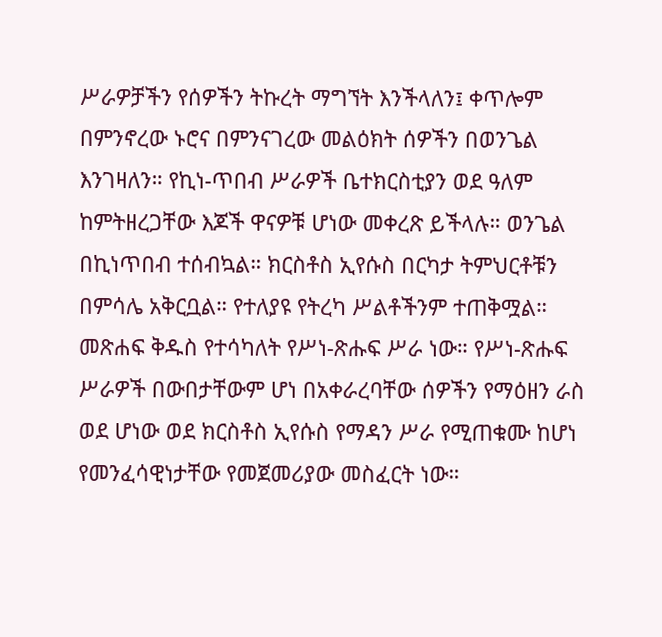ሥራዎቻችን የሰዎችን ትኩረት ማግኘት እንችላለን፤ ቀጥሎም በምንኖረው ኑሮና በምንናገረው መልዕክት ሰዎችን በወንጌል እንገዛለን። የኪነ-ጥበብ ሥራዎች ቤተክርስቲያን ወደ ዓለም ከምትዘረጋቸው እጆች ዋናዎቹ ሆነው መቀረጽ ይችላሉ። ወንጌል በኪነጥበብ ተሰብኳል። ክርስቶስ ኢየሱስ በርካታ ትምህርቶቹን በምሳሌ አቅርቧል። የተለያዩ የትረካ ሥልቶችንም ተጠቅሟል። መጽሐፍ ቅዱስ የተሳካለት የሥነ-ጽሑፍ ሥራ ነው። የሥነ-ጽሑፍ ሥራዎች በውበታቸውም ሆነ በአቀራረባቸው ሰዎችን የማዕዘን ራስ ወደ ሆነው ወደ ክርስቶስ ኢየሱስ የማዳን ሥራ የሚጠቁሙ ከሆነ የመንፈሳዊነታቸው የመጀመሪያው መስፈርት ነው።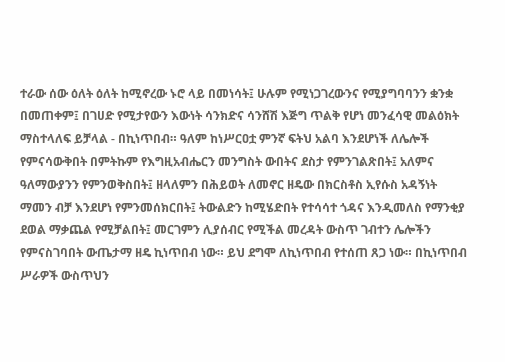ተራው ሰው ዕለት ዕለት ከሚኖረው ኑሮ ላይ በመነሳት፤ ሁሉም የሚነጋገረውንና የሚያግባባንን ቋንቋ በመጠቀም፤ በገሀድ የሚታየውን እውነት ሳንክድና ሳንሸሽ እጅግ ጥልቅ የሆነ መንፈሳዊ መልዕክት ማስተላለፍ ይቻላል - በኪነጥበብ። ዓለም ከነሥርዐቷ ምንኛ ፍትህ አልባ እንደሆነች ለሌሎች የምናሳውቅበት በምትኩም የእግዚአብሔርን መንግስት ውበትና ደስታ የምንገልጽበት፤ አለምና ዓለማውያንን የምንወቅስበት፤ ዘላለምን በሕይወት ለመኖር ዘዴው በክርስቶስ ኢየሱስ አዳኝነት ማመን ብቻ እንደሆነ የምንመሰክርበት፤ ትውልድን ከሚሄድበት የተሳሳተ ጎዳና እንዲመለስ የማንቂያ ደወል ማቃጨል የሚቻልበት፤ መርገምን ሊያሰብር የሚችል መረዳት ውስጥ ገብተን ሌሎችን የምናስገባበት ውጤታማ ዘዴ ኪነጥበብ ነው። ይህ ደግሞ ለኪነጥበብ የተሰጠ ጸጋ ነው። በኪነጥበብ ሥራዎች ውስጥህን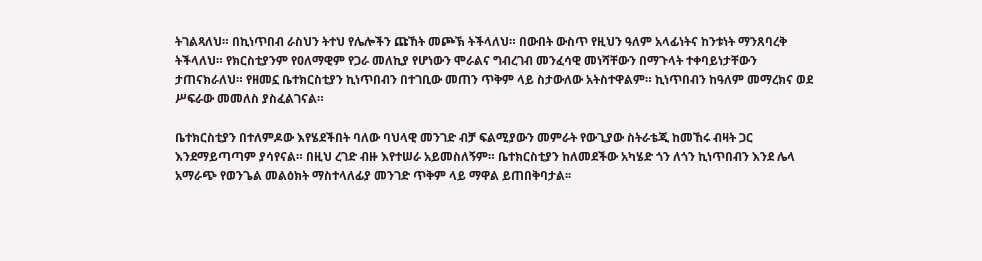ትገልጻለህ። በኪነጥበብ ራስህን ትተህ የሌሎችን ጩኸት መጮኽ ትችላለህ። በውበት ውስጥ የዚህን ዓለም አላፊነትና ከንቱነት ማንጸባረቅ ትችላለህ። የክርስቲያንም የዐለማዊም የጋራ መለኪያ የሆነውን ሞራልና ግብረገብ መንፈሳዊ መነሻቸውን በማጉላት ተቀባይነታቸውን ታጠናክራለህ። የዘመኗ ቤተክርስቲያን ኪነጥበብን በተገቢው መጠን ጥቅም ላይ ስታውለው አትስተዋልም። ኪነጥበብን ከዓለም መማረክና ወደ ሥፍራው መመለስ ያስፈልገናል።

ቤተክርስቲያን በተለምዶው እየሄደችበት ባለው ባህላዊ መንገድ ብቻ ፍልሚያውን መምራት የውጊያው ስትራቴጂ ከመኸሩ ብዛት ጋር እንደማይጣጣም ያሳየናል። በዚህ ረገድ ብዙ እየተሠራ አይመስለኝም። ቤተክርስቲያን ከለመደችው አካሄድ ጎን ለጎን ኪነጥበብን እንደ ሌላ አማራጭ የወንጌል መልዕክት ማስተላለፊያ መንገድ ጥቅም ላይ ማዋል ይጠበቅባታል፡፡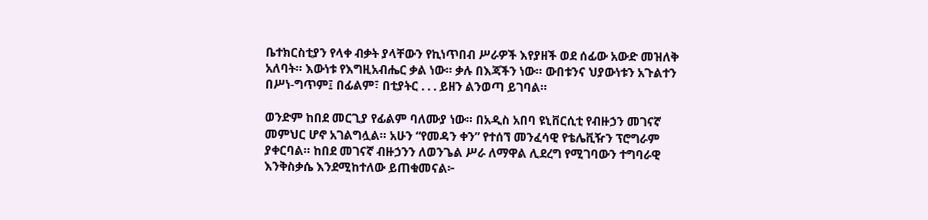ቤተክርስቲያን የላቀ ብቃት ያላቸውን የኪነጥበብ ሥራዎች እየያዘች ወደ ሰፊው አውድ መዝለቅ አለባት። እውነቱ የእግዚአብሔር ቃል ነው። ቃሉ በእጃችን ነው። ውበቱንና ህያውነቱን አጉልተን በሥነ-ግጥም፤ በፊልም፣ በቲያትር . . . ይዘን ልንወጣ ይገባል።

ወንድም ከበደ መርጊያ የፊልም ባለሙያ ነው። በአዲስ አበባ ዩኒቨርሲቲ የብዙኃን መገናኛ መምህር ሆኖ አገልግሏል። አሁን “የመዳን ቀን” የተሰኘ መንፈሳዊ የቴሌቪዥን ፕሮግራም ያቀርባል። ከበደ መገናኛ ብዙኃንን ለወንጌል ሥራ ለማዋል ሊደረግ የሚገባውን ተግባራዊ እንቅስቃሴ እንደሚከተለው ይጠቁመናል፦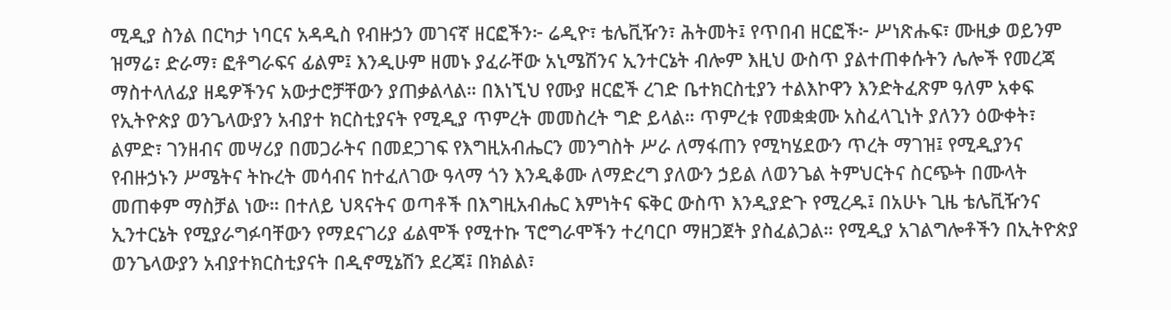ሚዲያ ስንል በርካታ ነባርና አዳዲስ የብዙኃን መገናኛ ዘርፎችን፦ ሬዲዮ፣ ቴሌቪዥን፣ ሕትመት፤ የጥበብ ዘርፎች፦ ሥነጽሑፍ፣ ሙዚቃ ወይንም ዝማሬ፣ ድራማ፣ ፎቶግራፍና ፊልም፤ እንዲሁም ዘመኑ ያፈራቸው አኒሜሽንና ኢንተርኔት ብሎም እዚህ ውስጥ ያልተጠቀሱትን ሌሎች የመረጃ ማስተላለፊያ ዘዴዎችንና አውታሮቻቸውን ያጠቃልላል። በእነኚህ የሙያ ዘርፎች ረገድ ቤተክርስቲያን ተልእኮዋን እንድትፈጽም ዓለም አቀፍ የኢትዮጵያ ወንጌላውያን አብያተ ክርስቲያናት የሚዲያ ጥምረት መመስረት ግድ ይላል። ጥምረቱ የመቋቋሙ አስፈላጊነት ያለንን ዕውቀት፣ ልምድ፣ ገንዘብና መሣሪያ በመጋራትና በመደጋገፍ የእግዚአብሔርን መንግስት ሥራ ለማፋጠን የሚካሄደውን ጥረት ማገዝ፤ የሚዲያንና የብዙኃኑን ሥሜትና ትኩረት መሳብና ከተፈለገው ዓላማ ጎን እንዲቆሙ ለማድረግ ያለውን ኃይል ለወንጌል ትምህርትና ስርጭት በሙላት መጠቀም ማስቻል ነው። በተለይ ህጻናትና ወጣቶች በእግዚአብሔር እምነትና ፍቅር ውስጥ እንዲያድጉ የሚረዱ፤ በአሁኑ ጊዜ ቴሌቪዥንና ኢንተርኔት የሚያራግፉባቸውን የማደናገሪያ ፊልሞች የሚተኩ ፕሮግራሞችን ተረባርቦ ማዘጋጀት ያስፈልጋል። የሚዲያ አገልግሎቶችን በኢትዮጵያ ወንጌላውያን አብያተክርስቲያናት በዲኖሚኔሽን ደረጃ፤ በክልል፣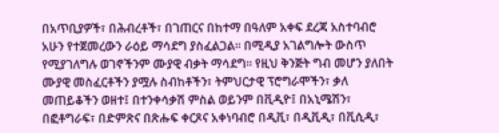በአጥቢያዎች፣ በሕብረቶች፣ በገጠርና በከተማ በዓለም አቀፍ ደረጃ አስተባብሮ አሁን የተጀመረውን ራዕይ ማሳደግ ያስፈልጋል። በሚዲያ አገልግሎት ውስጥ የሚያገለግሉ ወገኖችንም ሙያዊ ብቃት ማሳደግ። የዚህ ቅንጅት ግብ መሆን ያለበት ሙያዊ መስፈርቶችን ያሟሉ ስብከቶችን፣ ትምህርታዊ ፕሮግራሞችን፣ ቃለ መጠይቆችን ወዘተ፤ በተንቀሳቃሽ ምስል ወይንም በቪዲዮ፤ በአኒሜሽን፣ በፎቶግራፍ፣ በድምጽና በጽሑፍ ቀርጾና አቀነባብሮ በዲቪ፣ በዲቪዲ፣ በቪሲዲ፣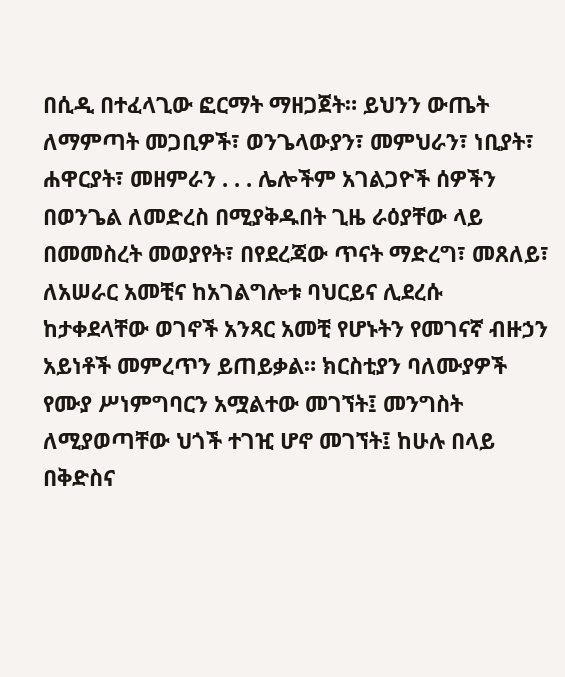በሲዲ በተፈላጊው ፎርማት ማዘጋጀት። ይህንን ውጤት ለማምጣት መጋቢዎች፣ ወንጌላውያን፣ መምህራን፣ ነቢያት፣ ሐዋርያት፣ መዘምራን . . . ሌሎችም አገልጋዮች ሰዎችን በወንጌል ለመድረስ በሚያቅዱበት ጊዜ ራዕያቸው ላይ በመመስረት መወያየት፣ በየደረጃው ጥናት ማድረግ፣ መጸለይ፣ ለአሠራር አመቺና ከአገልግሎቱ ባህርይና ሊደረሱ ከታቀደላቸው ወገኖች አንጻር አመቺ የሆኑትን የመገናኛ ብዙኃን አይነቶች መምረጥን ይጠይቃል። ክርስቲያን ባለሙያዎች የሙያ ሥነምግባርን አሟልተው መገኘት፤ መንግስት ለሚያወጣቸው ህጎች ተገዢ ሆኖ መገኘት፤ ከሁሉ በላይ በቅድስና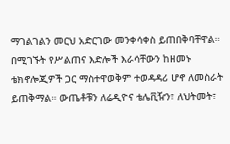ማገልገልን መርህ አድርገው መንቀሳቀስ ይጠበቅባቸዋል። በሚገኙት የሥልጠና እድሎች እራሳቸውን ከዘመኑ ቴክኖሎጂዎች ጋር ማስተዋወቅም ተወዳዳሪ ሆኖ ለመስራት ይጠቅማል። ውጤቶቹን ለሬዲዮና ቴሌቪዥን፣ ለህትመት፣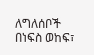ለግለሰቦች በነፍስ ወከፍ፣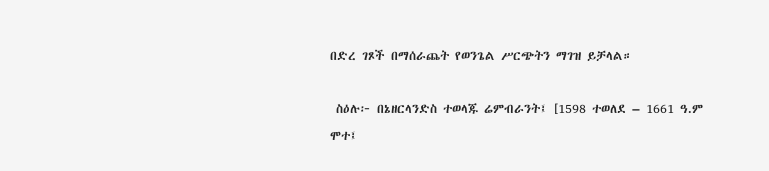በድረ ገጾች በማሰራጨት የወንጌል ሥርጭትን ማገዝ ይቻላል።

 ስዕሉ፦ በኔዘርላንድስ ተወላጁ ሬምብራንት፤ [1598 ተወለደ – 1661 ዓ.ም ሞተ፤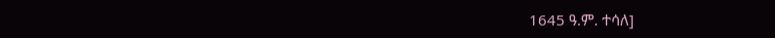1645 ዓ.ም. ተሳለ]